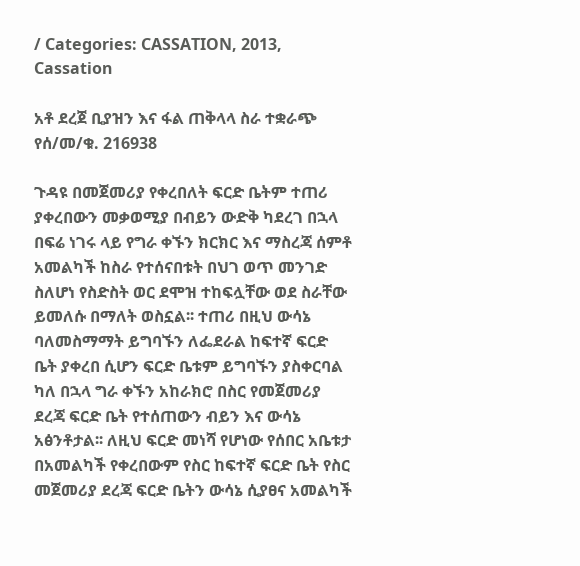/ Categories: CASSATION, 2013, Cassation

አቶ ደረጀ ቢያዝን እና ፋል ጠቅላላ ስራ ተቋራጭ የሰ/መ/ቁ. 216938

ጉዳዩ በመጀመሪያ የቀረበለት ፍርድ ቤትም ተጠሪ ያቀረበውን መቃወሚያ በብይን ውድቅ ካደረገ በኋላ በፍሬ ነገሩ ላይ የግራ ቀኙን ክርክር እና ማስረጃ ሰምቶ አመልካች ከስራ የተሰናበቱት በህገ ወጥ መንገድ ስለሆነ የስድስት ወር ደሞዝ ተከፍሏቸው ወደ ስራቸው ይመለሱ በማለት ወስኗል፡፡ ተጠሪ በዚህ ውሳኔ ባለመስማማት ይግባኙን ለፌደራል ከፍተኛ ፍርድ ቤት ያቀረበ ሲሆን ፍርድ ቤቱም ይግባኙን ያስቀርባል ካለ በኋላ ግራ ቀኙን አከራክሮ በስር የመጀመሪያ ደረጃ ፍርድ ቤት የተሰጠውን ብይን እና ውሳኔ አፅንቶታል፡፡ ለዚህ ፍርድ መነሻ የሆነው የሰበር አቤቱታ በአመልካች የቀረበውም የስር ከፍተኛ ፍርድ ቤት የስር መጀመሪያ ደረጃ ፍርድ ቤትን ውሳኔ ሲያፀና አመልካች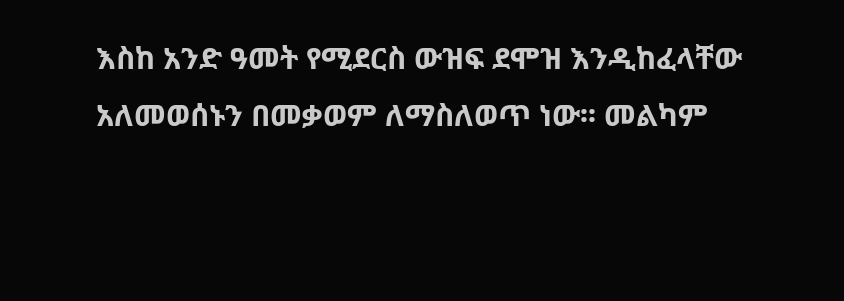እስከ አንድ ዓመት የሚደርስ ውዝፍ ደሞዝ እንዲከፈላቸው አለመወሰኑን በመቃወም ለማስለወጥ ነው፡፡ መልካም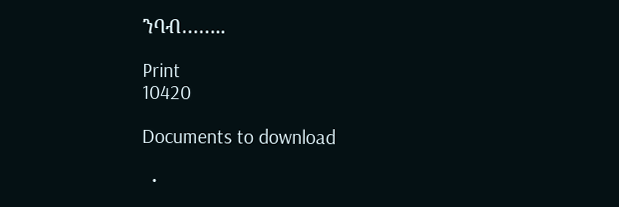ንባብ……..

Print
10420

Documents to download

  •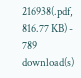216938(.pdf, 816.77 KB) - 789 download(s)